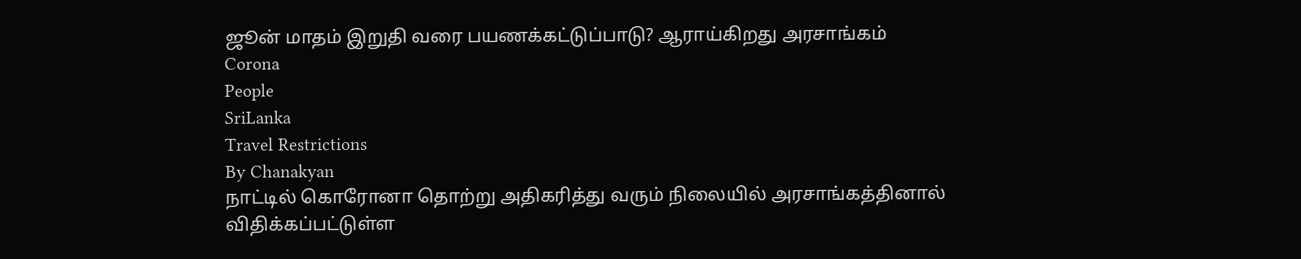ஜூன் மாதம் இறுதி வரை பயணக்கட்டுப்பாடு? ஆராய்கிறது அரசாங்கம்
Corona
People
SriLanka
Travel Restrictions
By Chanakyan
நாட்டில் கொரோனா தொற்று அதிகரித்து வரும் நிலையில் அரசாங்கத்தினால் விதிக்கப்பட்டுள்ள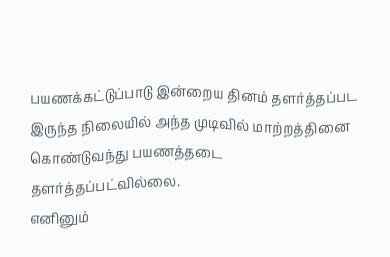பயணக்கட்டுப்பாடு இன்றைய தினம் தளர்த்தப்பட இருந்த நிலையில் அந்த முடிவில் மாற்றத்தினை கொண்டுவந்து பயணத்தடை தளர்த்தப்பட்வில்லை.
எனினும்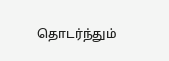தொடர்ந்தும்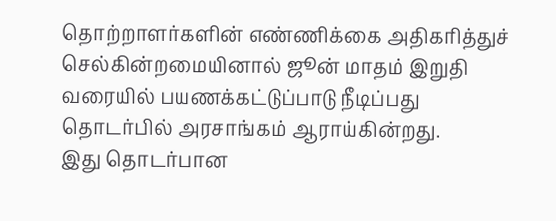தொற்றாளர்களின் எண்ணிக்கை அதிகரித்துச் செல்கின்றமையினால் ஜூன் மாதம் இறுதி வரையில் பயணக்கட்டுப்பாடு நீடிப்பது தொடர்பில் அரசாங்கம் ஆராய்கின்றது.
இது தொடர்பான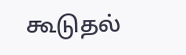கூடுதல்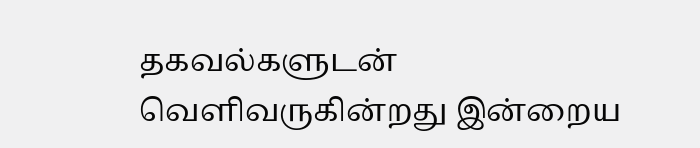தகவல்களுடன் வெளிவருகின்றது இன்றைய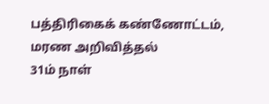பத்திரிகைக் கண்ணோட்டம்,
மரண அறிவித்தல்
31ம் நாள்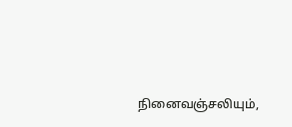நினைவஞ்சலியும்,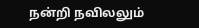நன்றி நவிலலும்